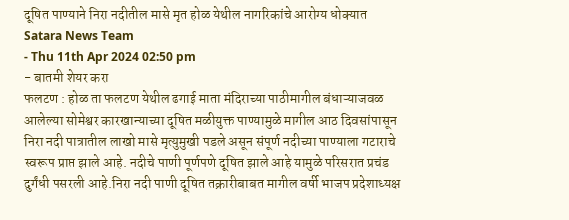दूषित पाण्याने निरा नदीतील मासे मृत होळ येथील नागरिकांचे आरोग्य धोक्यात
Satara News Team
- Thu 11th Apr 2024 02:50 pm
- बातमी शेयर करा
फलटण : होळ ता फलटण येथील ढगाई माता मंदिराच्या पाठीमागील बंधाऱ्याजवळ आलेल्या सोमेश्वर कारखान्याच्या दूषित मळीयुक्त पाण्यामुळे मागील आठ दिवसांपासून निरा नदी पात्रातील लाखो मासे मृत्युमुखी पडले असून संपूर्ण नदीच्या पाण्याला गटाराचे स्वरूप प्राप्त झाले आहे. नदीचे पाणी पूर्णपणे दूषित झाले आहे यामुळे परिसरात प्रचंड दुर्गंधी पसरली आहे.निरा नदी पाणी दूषित तक्रारीबाबत मागील वर्षी भाजप प्रदेशाध्यक्ष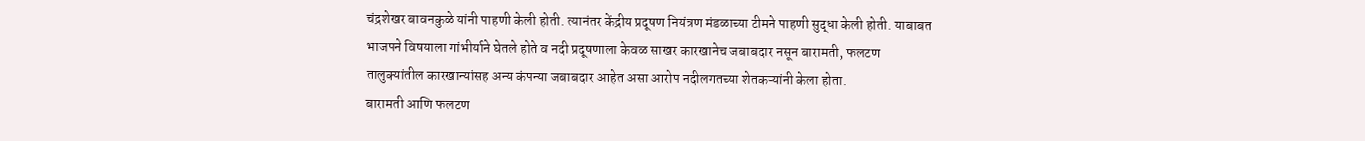चंद्रशेखर बावनकुळे यांनी पाहणी केली होती. त्यानंतर केंद्रीय प्रदूषण नियंत्रण मंडळाच्या टीमने पाहणी सुद्धा केली होती. याबाबत भाजपने विषयाला गांभीर्याने घेतले होते व नदी प्रदूषणाला केवळ साखर कारखानेच जबाबदार नसून बारामती, फलटण तालुक्यांतील कारखान्यांसह अन्य कंपन्या जबाबदार आहेत असा आरोप नदीलगतच्या शेतकऱ्यांनी केला होता.
बारामती आणि फलटण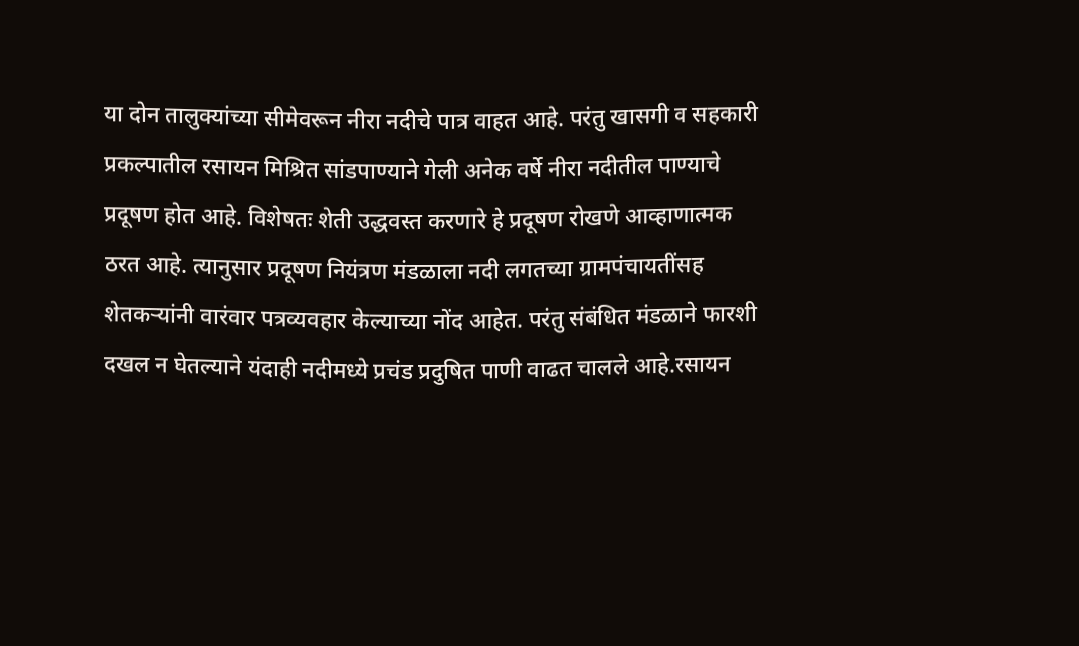या दोन तालुक्यांच्या सीमेवरून नीरा नदीचे पात्र वाहत आहे. परंतु खासगी व सहकारी प्रकल्पातील रसायन मिश्रित सांडपाण्याने गेली अनेक वर्षे नीरा नदीतील पाण्याचे प्रदूषण होत आहे. विशेषतः शेती उद्धवस्त करणारे हे प्रदूषण रोखणे आव्हाणात्मक ठरत आहे. त्यानुसार प्रदूषण नियंत्रण मंडळाला नदी लगतच्या ग्रामपंचायतींसह शेतकऱ्यांनी वारंवार पत्रव्यवहार केल्याच्या नोंद आहेत. परंतु संबंधित मंडळाने फारशी दखल न घेतल्याने यंदाही नदीमध्ये प्रचंड प्रदुषित पाणी वाढत चालले आहे.रसायन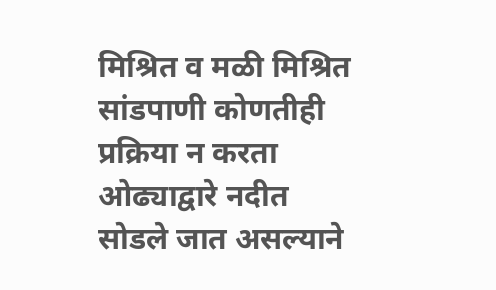मिश्रित व मळी मिश्रित सांडपाणी कोणतीही प्रक्रिया न करता ओढ्याद्वारे नदीत सोडले जात असल्याने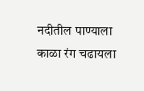नदीतील पाण्याला काळा रंग चढायला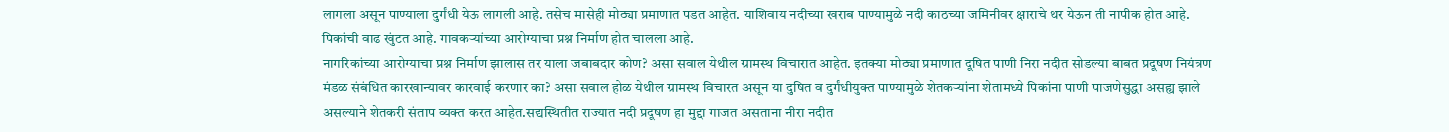लागला असून पाण्याला दुर्गंधी येऊ लागली आहे. तसेच मासेही मोठ्या प्रमाणात पडत आहेत. याशिवाय नदीच्या खराब पाण्यामुळे नदी काठच्या जमिनीवर क्षाराचे थर येऊन ती नापीक होत आहे. पिकांची वाढ खुंटत आहे. गावकऱ्यांच्या आरोग्याचा प्रश्न निर्माण होत चालला आहे.
नागरिकांच्या आरोग्याचा प्रश्न निर्माण झालास तर याला जबाबदार कोण? असा सवाल येथील ग्रामस्थ विचारात आहेत. इतक्या मोठ्या प्रमाणात दूषित पाणी निरा नदीत सोडल्या बाबत प्रदूषण नियंत्रण मंडळ संबंधित कारखान्यावर कारवाई करणार का? असा सवाल होळ येथील ग्रामस्थ विचारत असून या दुषित व दुर्गंधीयुक्त पाण्यामुळे शेतकऱ्यांना शेतामध्ये पिकांना पाणी पाजणेसुद्धा असह्य झाले असल्याने शेतकरी संताप व्यक्त करत आहेत.सद्यस्थितीत राज्यात नदी प्रदूषण हा मुद्दा गाजत असताना नीरा नदीत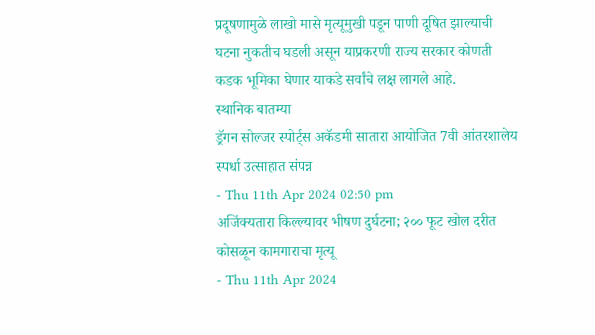प्रदूषणामुळे लाखो मासे मृत्यूमुखी पडून पाणी दूषित झाल्याची घटना नुकतीच घडली असून याप्रकरणी राज्य सरकार कोणती कडक भूमिका घेणार याकडे सर्वांचे लक्ष लागले आहे.
स्थानिक बातम्या
ड्रॅगन सोल्जर स्पोर्ट्स अकॅडमी सातारा आयोजित 7वी आंतरशालेय स्पर्धा उत्साहात संपन्न
- Thu 11th Apr 2024 02:50 pm
अजिंक्यतारा किल्ल्यावर भीषण दुर्घटना; २०० फूट खोल दरीत कोसळून कामगाराचा मृत्यू
- Thu 11th Apr 2024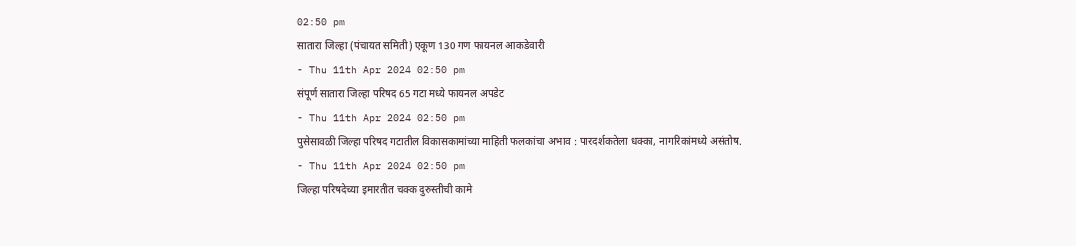02:50 pm
सातारा जिल्हा (पंचायत समिती) एकूण 130 गण फायनल आकडेवारी
- Thu 11th Apr 2024 02:50 pm
संपूर्ण सातारा जिल्हा परिषद 65 गटा मध्ये फायनल अपडेट
- Thu 11th Apr 2024 02:50 pm
पुसेसावळी जिल्हा परिषद गटातील विकासकामांच्या माहिती फलकांचा अभाव : पारदर्शकतेला धक्का, नागरिकांमध्ये असंतोष.
- Thu 11th Apr 2024 02:50 pm
जिल्हा परिषदेच्या इमारतीत चक्क दुरुस्तीची कामे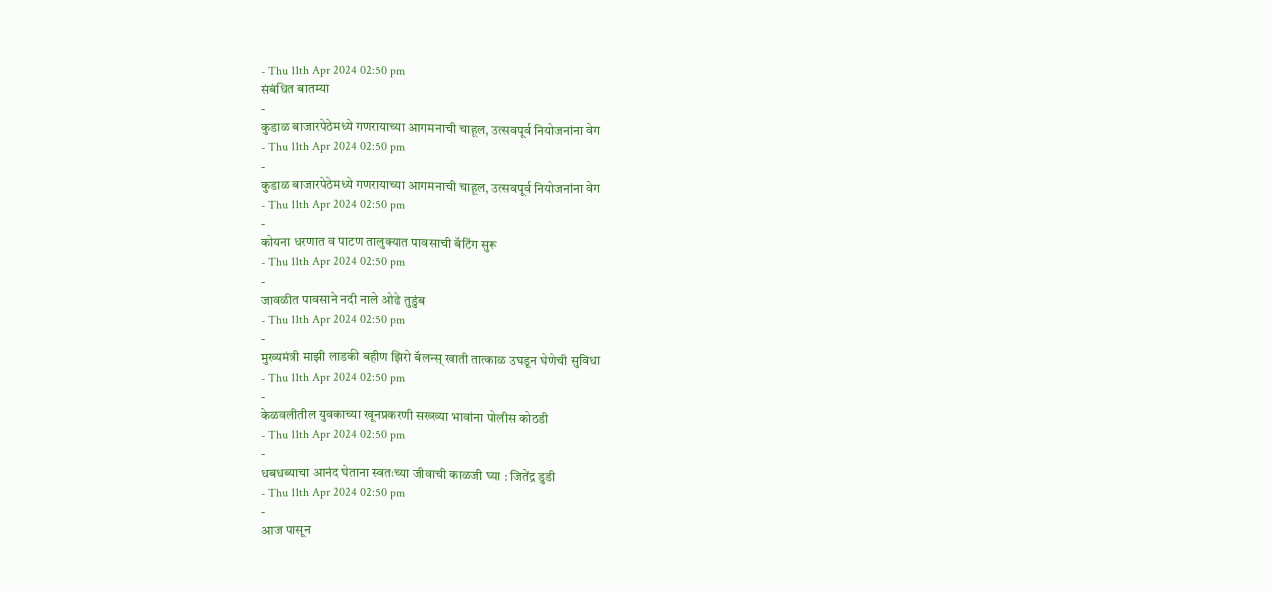- Thu 11th Apr 2024 02:50 pm
संबंधित बातम्या
-
कुडाळ बाजारपेठेमध्ये गणरायाच्या आगमनाची चाहूल, उत्सवपूर्व नियोजनांना वेग
- Thu 11th Apr 2024 02:50 pm
-
कुडाळ बाजारपेठेमध्ये गणरायाच्या आगमनाची चाहूल, उत्सवपूर्व नियोजनांना वेग
- Thu 11th Apr 2024 02:50 pm
-
कोयना धरणात व पाटण तालुक्यात पावसाची बॅटिंग सुरू
- Thu 11th Apr 2024 02:50 pm
-
जावळीत पावसाने नदी नाले ओढे तुडुंब
- Thu 11th Apr 2024 02:50 pm
-
मुख्यमंत्री माझी लाडकी बहीण झिरो बॅलन्स् खाती तात्काळ उघडून घेणेची सुविधा
- Thu 11th Apr 2024 02:50 pm
-
केळवलीतील युवकाच्या खूनप्रकरणी सख्ख्या भावांना पोलीस कोठडी
- Thu 11th Apr 2024 02:50 pm
-
धबधब्याचा आनंद घेताना स्वतःच्या जीवाची काळजी घ्या : जितेंद्र डुडी
- Thu 11th Apr 2024 02:50 pm
-
आज पासून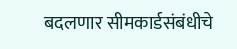बदलणार सीमकार्डसंबंधीचे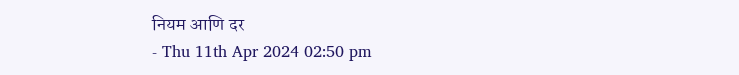नियम आणि दर
- Thu 11th Apr 2024 02:50 pm